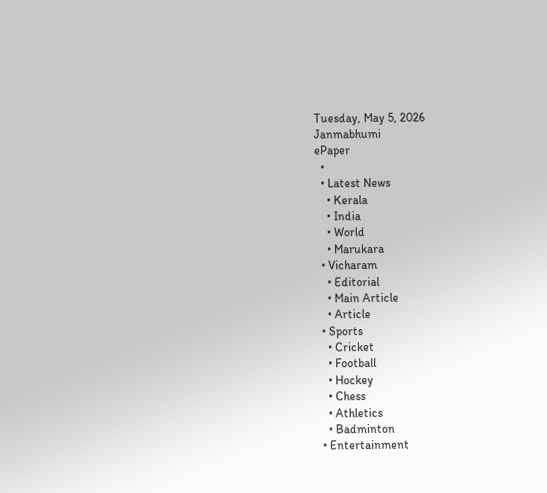Tuesday, May 5, 2026
Janmabhumi
ePaper
  •
  • Latest News
    • Kerala
    • India
    • World
    • Marukara
  • Vicharam
    • Editorial
    • Main Article
    • Article
  • Sports
    • Cricket
    • Football
    • Hockey
    • Chess
    • Athletics
    • Badminton
  • Entertainment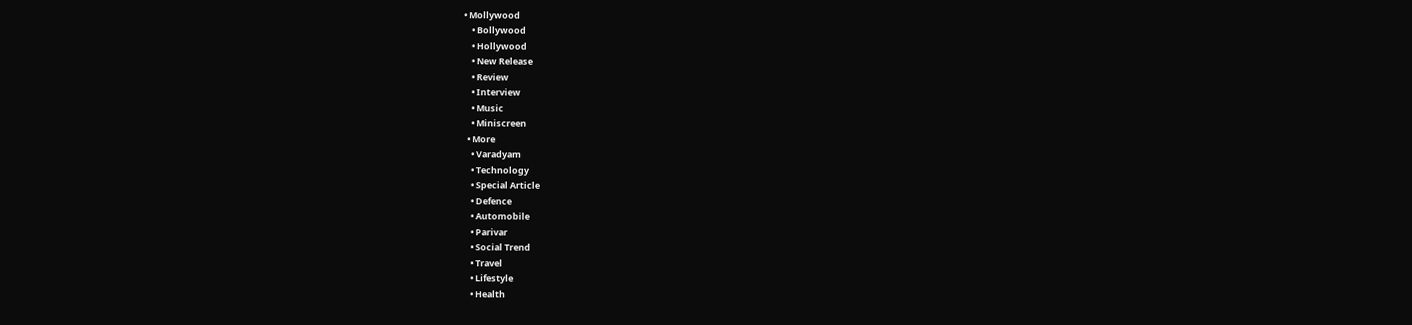• Mollywood
    • Bollywood
    • Hollywood
    • New Release
    • Review
    • Interview
    • Music
    • Miniscreen
  • More
    • Varadyam
    • Technology
    • Special Article
    • Defence
    • Automobile
    • Parivar
    • Social Trend
    • Travel
    • Lifestyle
    • Health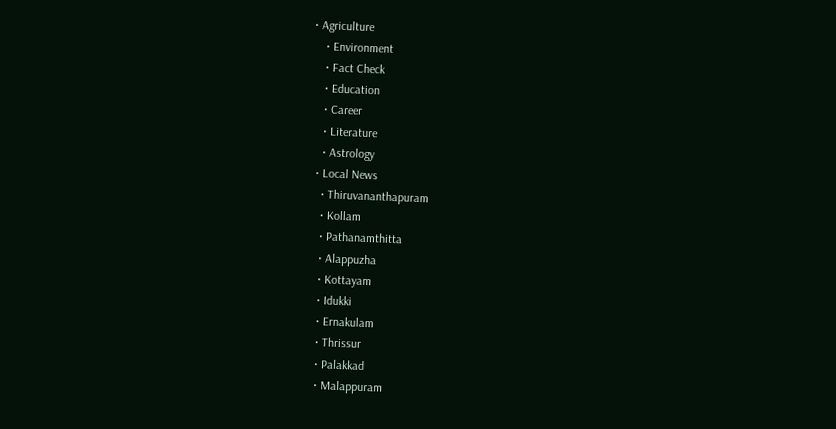• Agriculture
    • Environment
    • Fact Check
    • Education
    • Career
    • Literature
    • Astrology
  • Local News
    • Thiruvananthapuram
    • Kollam
    • Pathanamthitta
    • Alappuzha
    • Kottayam
    • Idukki
    • Ernakulam
    • Thrissur
    • Palakkad
    • Malappuram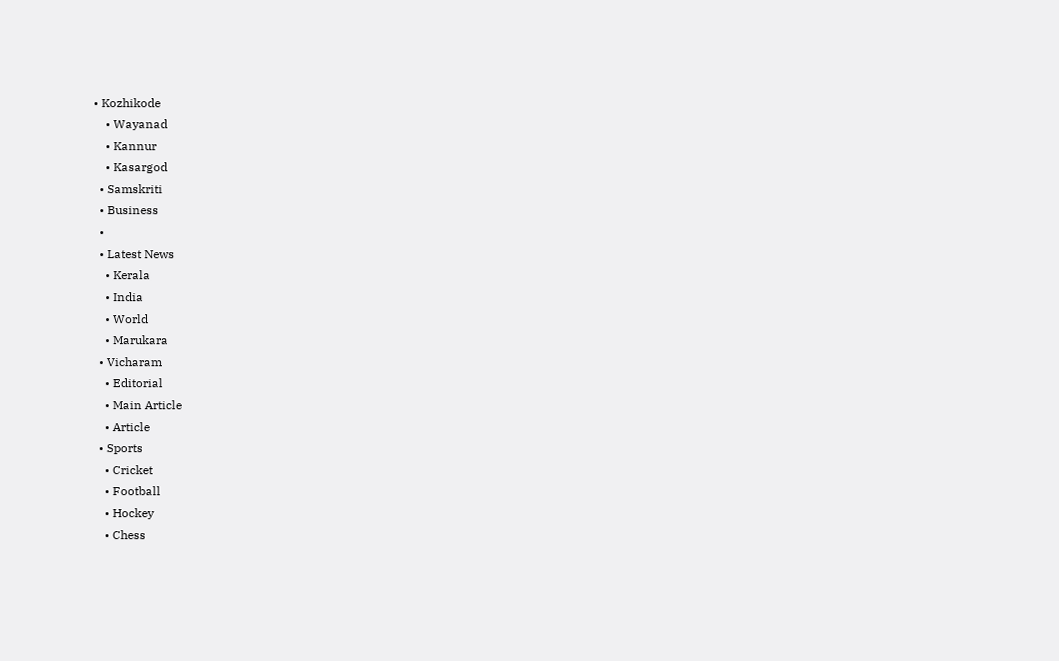• Kozhikode
    • Wayanad
    • Kannur
    • Kasargod
  • Samskriti
  • Business
  •
  • Latest News
    • Kerala
    • India
    • World
    • Marukara
  • Vicharam
    • Editorial
    • Main Article
    • Article
  • Sports
    • Cricket
    • Football
    • Hockey
    • Chess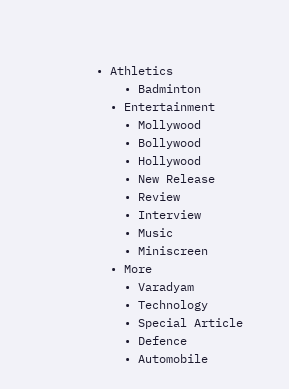• Athletics
    • Badminton
  • Entertainment
    • Mollywood
    • Bollywood
    • Hollywood
    • New Release
    • Review
    • Interview
    • Music
    • Miniscreen
  • More
    • Varadyam
    • Technology
    • Special Article
    • Defence
    • Automobile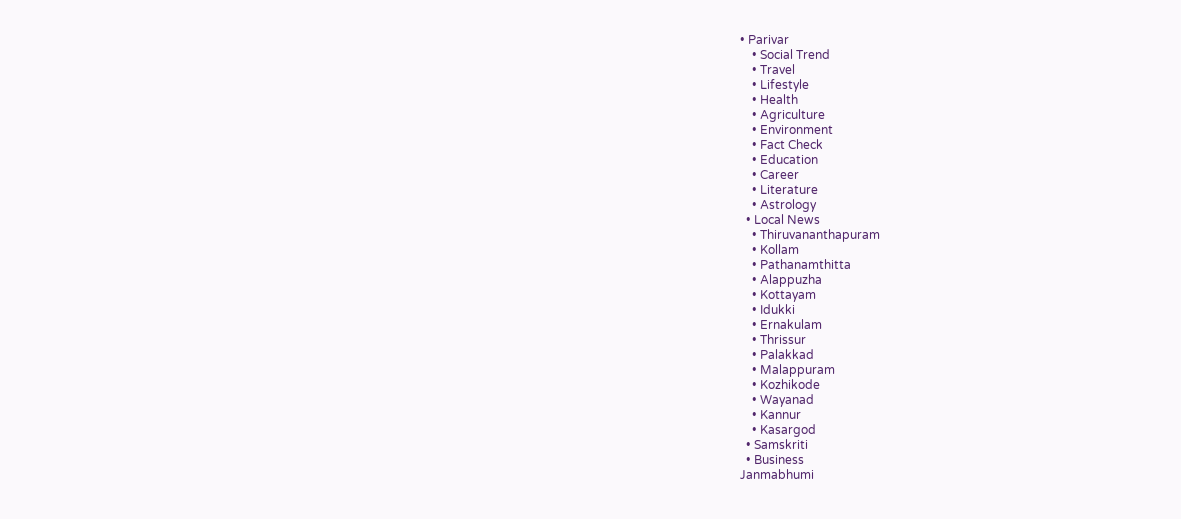• Parivar
    • Social Trend
    • Travel
    • Lifestyle
    • Health
    • Agriculture
    • Environment
    • Fact Check
    • Education
    • Career
    • Literature
    • Astrology
  • Local News
    • Thiruvananthapuram
    • Kollam
    • Pathanamthitta
    • Alappuzha
    • Kottayam
    • Idukki
    • Ernakulam
    • Thrissur
    • Palakkad
    • Malappuram
    • Kozhikode
    • Wayanad
    • Kannur
    • Kasargod
  • Samskriti
  • Business
Janmabhumi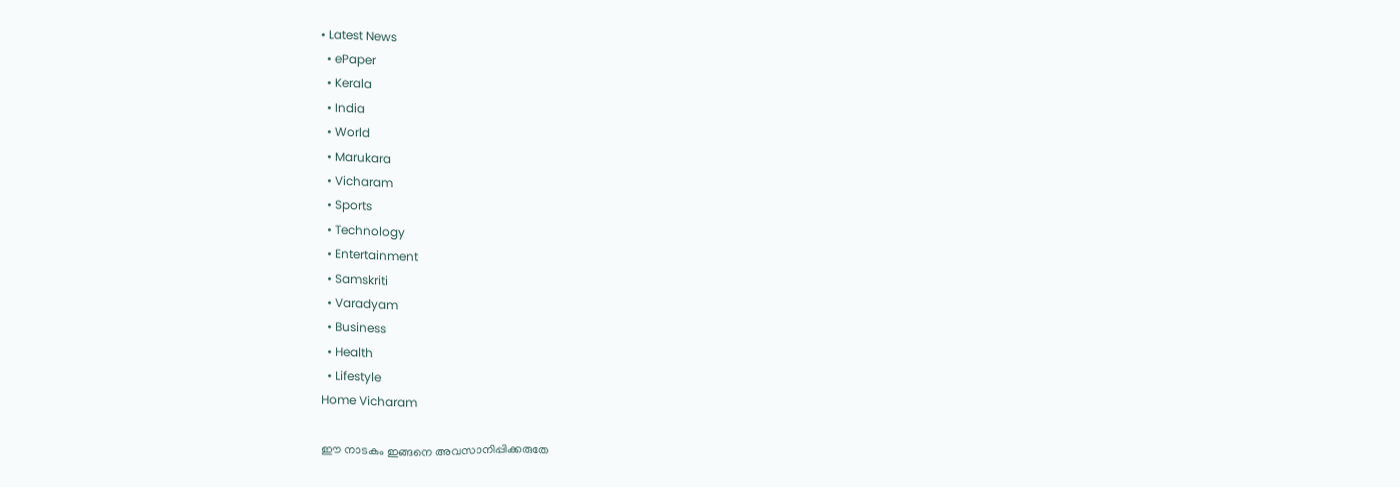• Latest News
  • ePaper
  • Kerala
  • India
  • World
  • Marukara
  • Vicharam
  • Sports
  • Technology
  • Entertainment
  • Samskriti
  • Varadyam
  • Business
  • Health
  • Lifestyle
Home Vicharam

ഈ നാടകം ഇങ്ങനെ അവസാനിപ്പിക്കരുതേ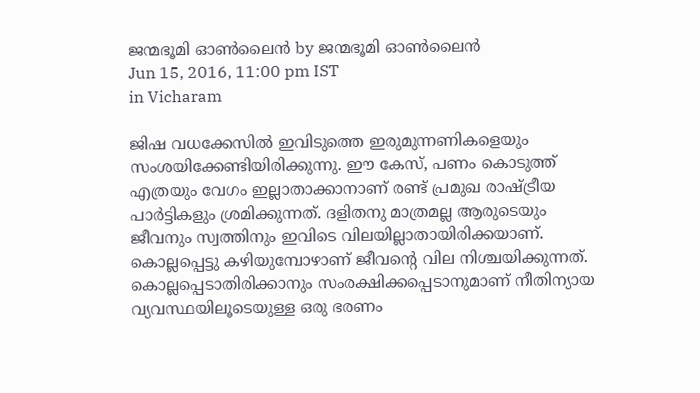ജന്മഭൂമി ഓണ്‍ലൈന്‍ by ജന്മഭൂമി ഓണ്‍ലൈന്‍
Jun 15, 2016, 11:00 pm IST
in Vicharam

ജിഷ വധക്കേസില്‍ ഇവിടുത്തെ ഇരുമുന്നണികളെയും സംശയിക്കേണ്ടിയിരിക്കുന്നു. ഈ കേസ്, പണം കൊടുത്ത് എത്രയും വേഗം ഇല്ലാതാക്കാനാണ് രണ്ട് പ്രമുഖ രാഷ്‌ട്രീയ പാര്‍ട്ടികളും ശ്രമിക്കുന്നത്. ദളിതനു മാത്രമല്ല ആരുടെയും ജീവനും സ്വത്തിനും ഇവിടെ വിലയില്ലാതായിരിക്കയാണ്. കൊല്ലപ്പെട്ടു കഴിയുമ്പോഴാണ് ജീവന്റെ വില നിശ്ചയിക്കുന്നത്. കൊല്ലപ്പെടാതിരിക്കാനും സംരക്ഷിക്കപ്പെടാനുമാണ് നീതിന്യായ വ്യവസ്ഥയിലൂടെയുള്ള ഒരു ഭരണം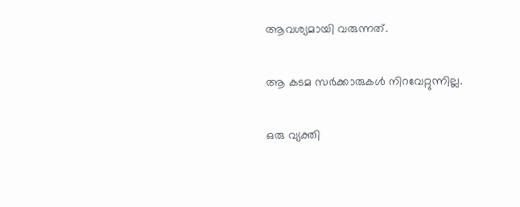ആവശ്യമായി വരുന്നത്.

ആ കടമ സര്‍ക്കാരുകള്‍ നിറവേറ്റുന്നില്ല.

ഒരു വ്യക്തി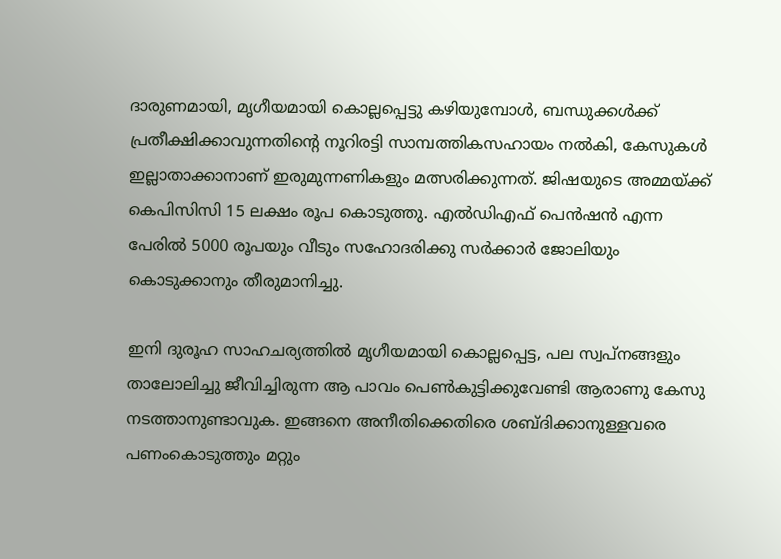ദാരുണമായി, മൃഗീയമായി കൊല്ലപ്പെട്ടു കഴിയുമ്പോള്‍, ബന്ധുക്കള്‍ക്ക് പ്രതീക്ഷിക്കാവുന്നതിന്റെ നൂറിരട്ടി സാമ്പത്തികസഹായം നല്‍കി, കേസുകള്‍ ഇല്ലാതാക്കാനാണ് ഇരുമുന്നണികളും മത്സരിക്കുന്നത്. ജിഷയുടെ അമ്മയ്‌ക്ക് കെപിസിസി 15 ലക്ഷം രൂപ കൊടുത്തു. എല്‍ഡിഎഫ് പെന്‍ഷന്‍ എന്ന പേരില്‍ 5000 രൂപയും വീടും സഹോദരിക്കു സര്‍ക്കാര്‍ ജോലിയും കൊടുക്കാനും തീരുമാനിച്ചു.

ഇനി ദുരൂഹ സാഹചര്യത്തില്‍ മൃഗീയമായി കൊല്ലപ്പെട്ട, പല സ്വപ്‌നങ്ങളും താലോലിച്ചു ജീവിച്ചിരുന്ന ആ പാവം പെണ്‍കുട്ടിക്കുവേണ്ടി ആരാണു കേസു നടത്താനുണ്ടാവുക. ഇങ്ങനെ അനീതിക്കെതിരെ ശബ്ദിക്കാനുള്ളവരെ പണംകൊടുത്തും മറ്റും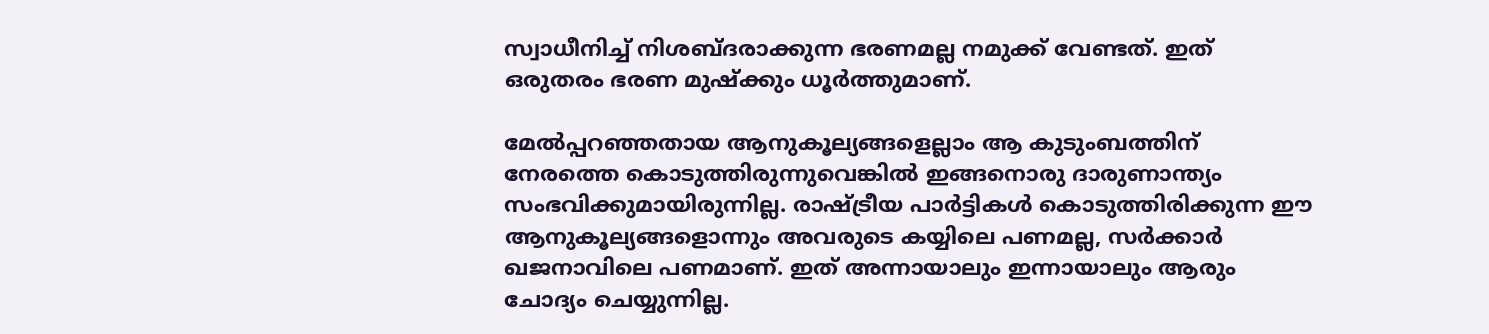സ്വാധീനിച്ച് നിശബ്ദരാക്കുന്ന ഭരണമല്ല നമുക്ക് വേണ്ടത്. ഇത് ഒരുതരം ഭരണ മുഷ്‌ക്കും ധൂര്‍ത്തുമാണ്.

മേല്‍പ്പറഞ്ഞതായ ആനുകൂല്യങ്ങളെല്ലാം ആ കുടുംബത്തിന് നേരത്തെ കൊടുത്തിരുന്നുവെങ്കില്‍ ഇങ്ങനൊരു ദാരുണാന്ത്യം സംഭവിക്കുമായിരുന്നില്ല. രാഷ്‌ട്രീയ പാര്‍ട്ടികള്‍ കൊടുത്തിരിക്കുന്ന ഈ ആനുകൂല്യങ്ങളൊന്നും അവരുടെ കയ്യിലെ പണമല്ല, സര്‍ക്കാര്‍ ഖജനാവിലെ പണമാണ്. ഇത് അന്നായാലും ഇന്നായാലും ആരും ചോദ്യം ചെയ്യുന്നില്ല.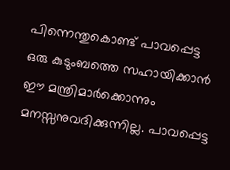പിന്നെന്തുകൊണ്ട് പാവപ്പെട്ട ഒരു കുടുംബത്തെ സഹായിക്കാന്‍ ഈ മന്ത്രിമാര്‍ക്കൊന്നും മനസ്സനുവദിക്കുന്നില്ല. പാവപ്പെട്ട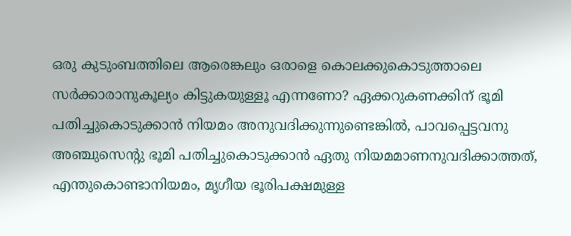ഒരു കുടുംബത്തിലെ ആരെങ്കലും ഒരാളെ കൊലക്കുകൊടുത്താലെ സര്‍ക്കാരാനുകൂല്യം കിട്ടുകയുള്ളൂ എന്നണോ? ഏക്കറുകണക്കിന് ഭൂമി പതിച്ചുകൊടുക്കാന്‍ നിയമം അനുവദിക്കുന്നുണ്ടെങ്കില്‍, പാവപ്പെട്ടവനു അഞ്ചുസെന്റു ഭൂമി പതിച്ചുകൊടുക്കാന്‍ ഏതു നിയമമാണനുവദിക്കാത്തത്, എന്തുകൊണ്ടാനിയമം, മൃഗീയ ഭൂരിപക്ഷമുള്ള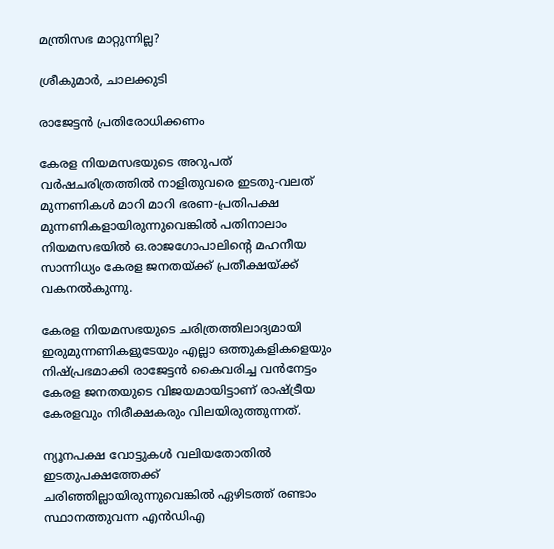മന്ത്രിസഭ മാറ്റുന്നില്ല?

ശ്രീകുമാര്‍, ചാലക്കുടി

രാജേട്ടന്‍ പ്രതിരോധിക്കണം

കേരള നിയമസഭയുടെ അറുപത് വര്‍ഷചരിത്രത്തില്‍ നാളിതുവരെ ഇടതു-വലത് മുന്നണികള്‍ മാറി മാറി ഭരണ-പ്രതിപക്ഷ മുന്നണികളായിരുന്നുവെങ്കില്‍ പതിനാലാം നിയമസഭയില്‍ ഒ.രാജഗോപാലിന്റെ മഹനീയ സാന്നിധ്യം കേരള ജനതയ്‌ക്ക് പ്രതീക്ഷയ്‌ക്ക് വകനല്‍കുന്നു.

കേരള നിയമസഭയുടെ ചരിത്രത്തിലാദ്യമായി ഇരുമുന്നണികളുടേയും എല്ലാ ഒത്തുകളികളെയും നിഷ്പ്രഭമാക്കി രാജേട്ടന്‍ കൈവരിച്ച വന്‍നേട്ടം കേരള ജനതയുടെ വിജയമായിട്ടാണ് രാഷ്‌ട്രീയ കേരളവും നിരീക്ഷകരും വിലയിരുത്തുന്നത്.

ന്യൂനപക്ഷ വോട്ടുകള്‍ വലിയതോതില്‍ ഇടതുപക്ഷത്തേക്ക് ചരിഞ്ഞില്ലായിരുന്നുവെങ്കില്‍ ഏഴിടത്ത് രണ്ടാം സ്ഥാനത്തുവന്ന എന്‍ഡിഎ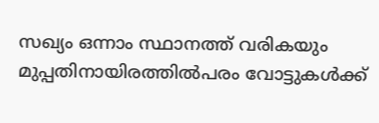സഖ്യം ഒന്നാം സ്ഥാനത്ത് വരികയും മുപ്പതിനായിരത്തില്‍പരം വോട്ടുകള്‍ക്ക്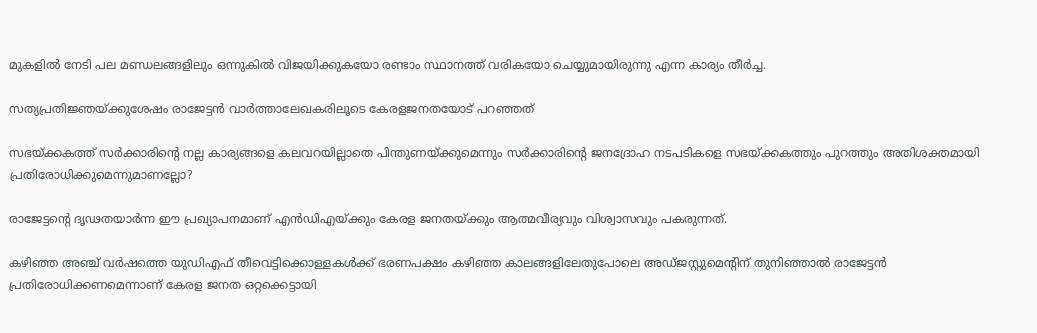മുകളില്‍ നേടി പല മണ്ഡലങ്ങളിലും ഒന്നുകില്‍ വിജയിക്കുകയോ രണ്ടാം സ്ഥാനത്ത് വരികയോ ചെയ്യുമായിരുന്നു എന്ന കാര്യം തീര്‍ച്ച.

സത്യപ്രതിജ്ഞയ്‌ക്കുശേഷം രാജേട്ടന്‍ വാര്‍ത്താലേഖകരിലൂടെ കേരളജനതയോട് പറഞ്ഞത്

സഭയ്‌ക്കകത്ത് സര്‍ക്കാരിന്റെ നല്ല കാര്യങ്ങളെ കലവറയില്ലാതെ പിന്തുണയ്‌ക്കുമെന്നും സര്‍ക്കാരിന്റെ ജനദ്രോഹ നടപടികളെ സഭയ്‌ക്കകത്തും പുറത്തും അതിശക്തമായി പ്രതിരോധിക്കുമെന്നുമാണല്ലോ?

രാജേട്ടന്റെ ദൃഢതയാര്‍ന്ന ഈ പ്രഖ്യാപനമാണ് എന്‍ഡിഎയ്‌ക്കും കേരള ജനതയ്‌ക്കും ആത്മവീര്യവും വിശ്വാസവും പകരുന്നത്.

കഴിഞ്ഞ അഞ്ച് വര്‍ഷത്തെ യുഡിഎഫ് തീവെട്ടിക്കൊള്ളകള്‍ക്ക് ഭരണപക്ഷം കഴിഞ്ഞ കാലങ്ങളിലേതുപോലെ അഡ്ജസ്റ്റുമെന്റിന് തുനിഞ്ഞാല്‍ രാജേട്ടന്‍ പ്രതിരോധിക്കണമെന്നാണ് കേരള ജനത ഒറ്റക്കെട്ടായി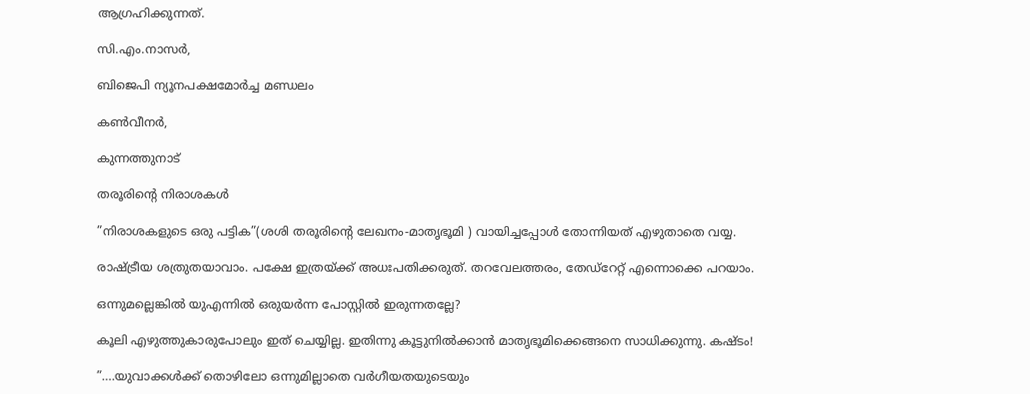ആഗ്രഹിക്കുന്നത്.

സി.എം.നാസര്‍,

ബിജെപി ന്യൂനപക്ഷമോര്‍ച്ച മണ്ഡലം

കണ്‍വീനര്‍,

കുന്നത്തുനാട്

തരൂരിന്റെ നിരാശകള്‍

”നിരാശകളുടെ ഒരു പട്ടിക”(ശശി തരൂരിന്റെ ലേഖനം-മാതൃഭൂമി ) വായിച്ചപ്പോള്‍ തോന്നിയത് എഴുതാതെ വയ്യ.

രാഷ്‌ട്രീയ ശത്രുതയാവാം. പക്ഷേ ഇത്രയ്‌ക്ക് അധഃപതിക്കരുത്. തറവേലത്തരം, തേഡ്‌റേറ്റ് എന്നൊക്കെ പറയാം.

ഒന്നുമല്ലെങ്കില്‍ യുഎന്നില്‍ ഒരുയര്‍ന്ന പോസ്റ്റില്‍ ഇരുന്നതല്ലേ?

കൂലി എഴുത്തുകാരുപോലും ഇത് ചെയ്യില്ല. ഇതിന്നു കൂട്ടുനില്‍ക്കാന്‍ മാതൃഭൂമിക്കെങ്ങനെ സാധിക്കുന്നു. കഷ്ടം!

”….യുവാക്കള്‍ക്ക് തൊഴിലോ ഒന്നുമില്ലാതെ വര്‍ഗീയതയുടെയും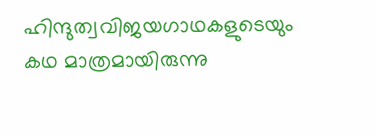ഹിന്ദുത്വവിജയഗാഥകളുടെയും കഥ മാത്രമായിരുന്നു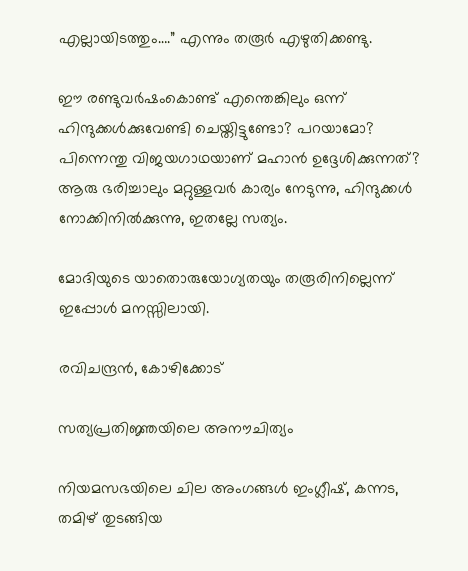എല്ലായിടത്തും….” എന്നും തരൂര്‍ എഴുതിക്കണ്ടു.

ഈ രണ്ടുവര്‍ഷംകൊണ്ട് എന്തെങ്കിലും ഒന്ന് ഹിന്ദുക്കള്‍ക്കുവേണ്ടി ചെയ്തിട്ടുണ്ടോ? പറയാമോ? പിന്നെന്തു വിജയഗാഥയാണ് മഹാന്‍ ഉദ്ദേശിക്കുന്നത്? ആരു ഭരിച്ചാലും മറ്റുള്ളവര്‍ കാര്യം നേടുന്നു, ഹിന്ദുക്കള്‍ നോക്കിനില്‍ക്കുന്നു, ഇതല്ലേ സത്യം.

മോദിയുടെ യാതൊരുയോഗ്യതയും തരൂരിനില്ലെന്ന് ഇപ്പോള്‍ മനസ്സിലായി.

രവിചന്ദ്രന്‍, കോഴിക്കോട്

സത്യപ്രതിജ്ഞയിലെ അനൗചിത്യം

നിയമസഭയിലെ ചില അംഗങ്ങള്‍ ഇംഗ്ലീഷ്, കന്നട, തമിഴ് തുടങ്ങിയ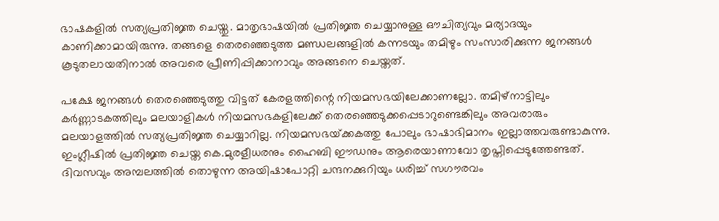ഭാഷകളില്‍ സത്യപ്രതിജ്ഞ ചെയ്തു. മാതൃഭാഷയില്‍ പ്രതിജ്ഞ ചെയ്യാനുള്ള ഔചിത്യവും മര്യാദയും കാണിക്കാമായിരുന്നു. തങ്ങളെ തെരഞ്ഞെടുത്ത മണ്ഡലങ്ങളില്‍ കന്നടയും തമിഴും സംസാരിക്കുന്ന ജനങ്ങള്‍ കൂടുതലായതിനാല്‍ അവരെ പ്രീണിപ്പിക്കാനാവും അങ്ങനെ ചെയ്തത്.

പക്ഷേ ജനങ്ങള്‍ തെരഞ്ഞെടുത്തു വിട്ടത് കേരളത്തിന്റെ നിയമസഭയിലേക്കാണല്ലോ. തമിഴ്‌നാട്ടിലും കര്‍ണ്ണാടകത്തിലും മലയാളികള്‍ നിയമസഭകളിലേക്ക് തെരഞ്ഞെടുക്കപ്പെടാറുണ്ടെങ്കിലും അവരാരും മലയാളത്തില്‍ സത്യപ്രതിജ്ഞ ചെയ്യാറില്ല. നിയമസഭയ്‌ക്കകത്തു പോലും ഭാഷാഭിമാനം ഇല്ലാത്തവരുണ്ടാകുന്നു. ഇംഗ്ലീഷില്‍ പ്രതിജ്ഞ ചെയ്ത കെ.മുരളീധരനും ഹൈബി ഈഡനും ആരെയാണാവോ തൃപ്തിപ്പെടുത്തേണ്ടത്. ദിവസവും അമ്പലത്തില്‍ തൊഴുന്ന അയിഷാപോറ്റി ചന്ദനക്കുറിയും ധരിച്ച് സഗൗരവം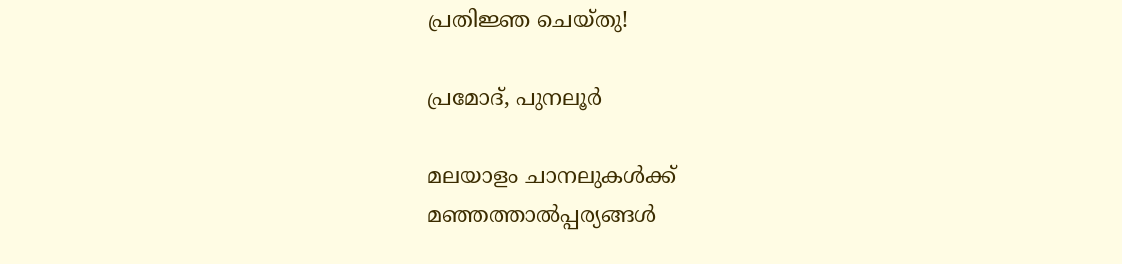പ്രതിജ്ഞ ചെയ്തു!

പ്രമോദ്, പുനലൂര്‍

മലയാളം ചാനലുകള്‍ക്ക്  മഞ്ഞത്താല്‍പ്പര്യങ്ങള്‍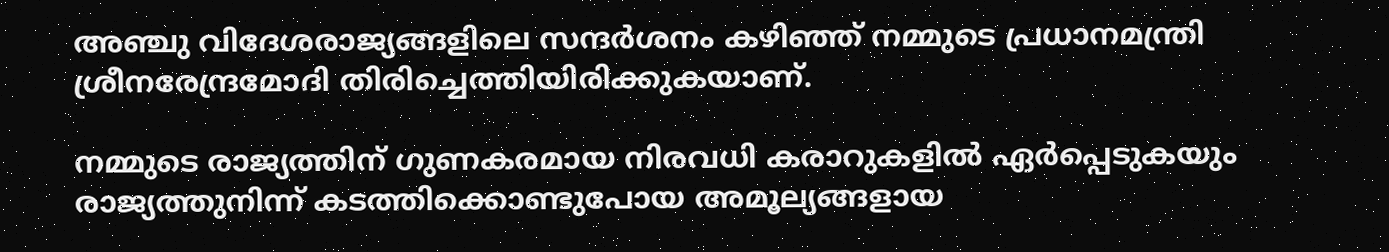അഞ്ചു വിദേശരാജ്യങ്ങളിലെ സന്ദര്‍ശനം കഴിഞ്ഞ് നമ്മുടെ പ്രധാനമന്ത്രി ശ്രീനരേന്ദ്രമോദി തിരിച്ചെത്തിയിരിക്കുകയാണ്.

നമ്മുടെ രാജ്യത്തിന് ഗുണകരമായ നിരവധി കരാറുകളില്‍ ഏര്‍പ്പെടുകയും രാജ്യത്തുനിന്ന് കടത്തിക്കൊണ്ടുപോയ അമൂല്യങ്ങളായ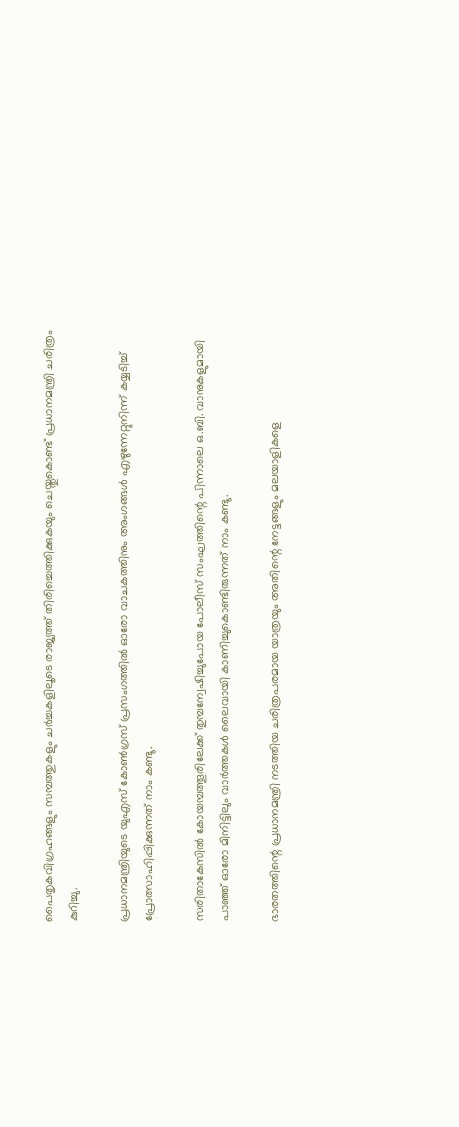പൈതൃകവിഗ്രഹങ്ങളും സമ്പത്തുകളും ചര്‍ച്ചകളിലൂടെ രാജ്യത്ത് തിരിച്ചെത്തിക്കുകയും ചെയ്തുകൊണ്ട് പ്രധാനമന്ത്രി ചരിത്രം കുറിച്ചു.

പ്രധാനമന്ത്രിയുടെ യുഎസ് കോണ്‍ഗ്രസ് പ്രസംഗത്തില്‍ ഓരോ വാചകത്തിനും അംഗങ്ങള്‍ എഴുന്നേറ്റുനിന്ന് കയ്യടിച്ച് പ്രോത്സാഹിപ്പിക്കുന്നത് നാം കണ്ടു.

സരിതാകേസില്‍ കോയമ്പത്തൂരിലേക്ക് തുമ്പന്വേഷിച്ചുപോയ പോലീസ് സംഘത്തിന്റെ പിന്നാലെ ഒ.ബി. വാനുകളുമായി പാഞ്ഞ് ഓരോ മിനിട്ടിലും വാര്‍ത്തകള്‍ ലൈവായി കാണിച്ചുകൊണ്ടിരുന്നത് നാം കണ്ടു.

ഭാരതത്തിന്റെ പ്രധാനമന്ത്രി നടത്തിയ ചരിത്രപരമായ യാത്രയും അതിന്റെ നേട്ടങ്ങളും മലയാളികളെ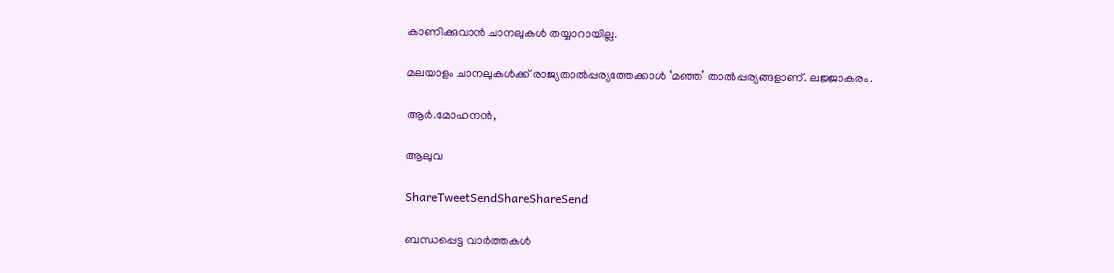കാണിക്കുവാന്‍ ചാനലുകള്‍ തയ്യാറായില്ല.

മലയാളം ചാനലുകള്‍ക്ക് രാജ്യതാല്‍പ്പര്യത്തേക്കാള്‍ ‘മഞ്ഞ’ താല്‍പ്പര്യങ്ങളാണ്. ലജ്ജാകരം.

ആര്‍.മോഹനന്‍,

ആലുവ

ShareTweetSendShareShareSend

ബന്ധപ്പെട്ട വാര്‍ത്തകള്‍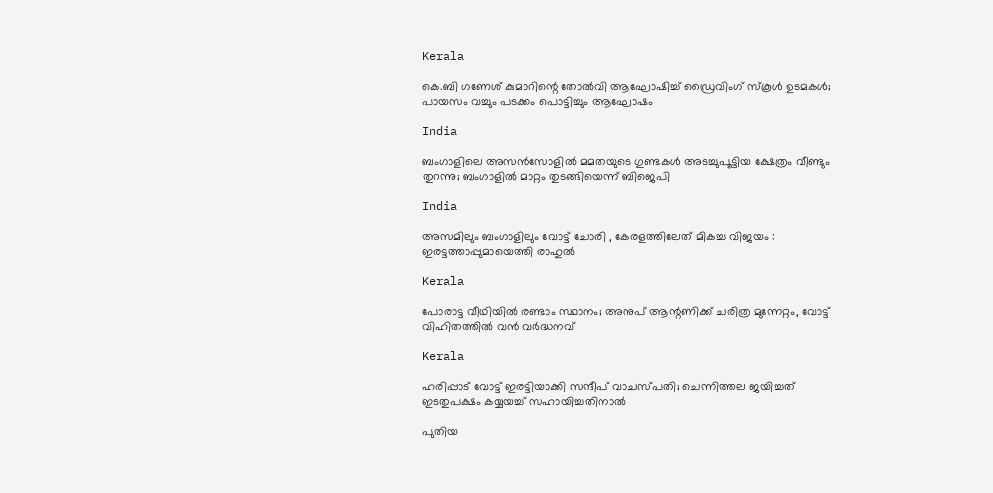Kerala

കെ.ബി ഗണേശ് കുമാറിന്റെ തോൽവി ആഘോഷിച്ച് ഡ്രൈവിംഗ് സ്കൂൾ ഉടമകൾ; പായസം വച്ചും പടക്കം പൊട്ടിച്ചും ആഘോഷം

India

ബംഗാളിലെ അസൻസോളിൽ മമതയുടെ ഗുണ്ടകൾ അടച്ചുപൂട്ടിയ ക്ഷേത്രം വീണ്ടും തുറന്നു; ബംഗാളിൽ മാറ്റം തുടങ്ങിയെന്ന് ബിജെപി

India

അസമിലും ബംഗാളിലും വോട്ട് ചോരി , കേരളത്തിലേത് മികച്ച വിജയം : ഇരട്ടത്താപ്പുമായെത്തി രാഹുൽ

Kerala

പോരാട്ട വീഥിയില്‍ രണ്ടാം സ്ഥാനം; അനുപ് ആന്റണിക്ക് ചരിത്ര മുന്നേറ്റം, വോട്ട് വിഹിതത്തിൽ വൻ വർദ്ധനവ്

Kerala

ഹരിപ്പാട് വോട്ട് ഇരട്ടിയാക്കി സന്ദീപ് വാചസ്പതി; ചെന്നിത്തല ജയിച്ചത് ഇടതുപക്ഷം കയ്യയച്ച് സഹായിച്ചതിനാൽ

പുതിയ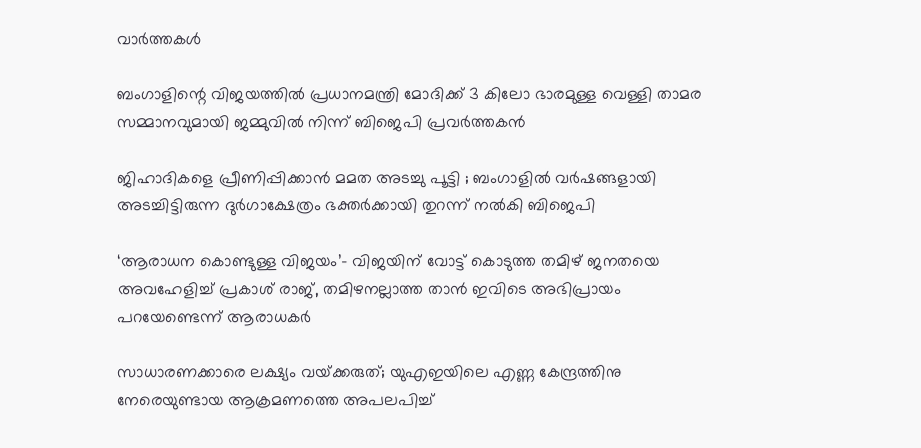വാര്‍ത്തകള്‍

ബംഗാളിന്റെ വിജയത്തിൽ പ്രധാനമന്ത്രി മോദിക്ക് 3 കിലോ ഭാരമുള്ള വെള്ളി താമര സമ്മാനവുമായി ജമ്മുവിൽ നിന്ന് ബിജെപി പ്രവർത്തകൻ

ജിഹാദികളെ പ്രീണിപ്പിക്കാൻ മമത അടച്ചു പൂട്ടി ; ബംഗാളിൽ വർഷങ്ങളായി അടച്ചിട്ടിരുന്ന ദുർഗാക്ഷേത്രം ഭക്തർക്കായി തുറന്ന് നൽകി ബിജെപി

‘ആരാധന കൊണ്ടുള്ള വിജയം’- വിജയിന് വോട്ട് കൊടുത്ത തമിഴ് ജനതയെ അവഹേളിച്ച് പ്രകാശ് രാജ്, തമിഴനല്ലാത്ത താൻ ഇവിടെ അഭിപ്രായം പറയേണ്ടെന്ന് ആരാധകർ

സാധാരണക്കാരെ ലക്ഷ്യം വയ്‌ക്കരുത്; യുഎഇയിലെ എണ്ണ കേന്ദ്രത്തിനു നേരെയുണ്ടായ ആക്രമണത്തെ അപലപിച്ച്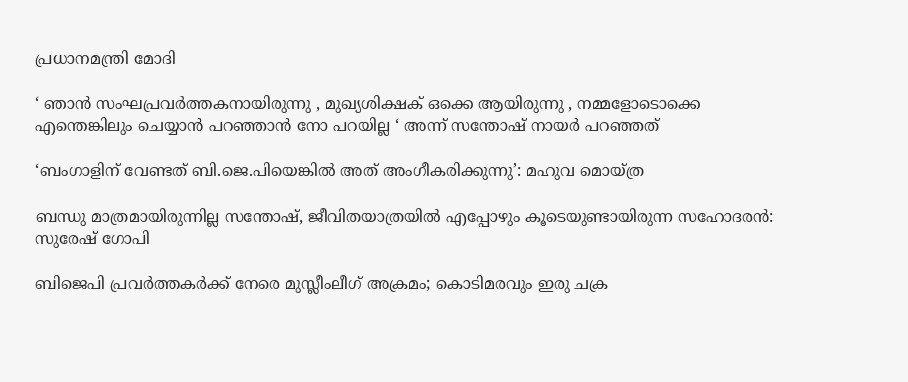പ്രധാനമന്ത്രി മോദി

‘ ഞാന്‍ സംഘപ്രവര്‍ത്തകനായിരുന്നു , മുഖ്യശിക്ഷക് ഒക്കെ ആയിരുന്നു , നമ്മളോടൊക്കെ എന്തെങ്കിലും ചെയ്യാൻ പറഞ്ഞാൻ നോ പറയില്ല ‘ അന്ന് സന്തോഷ് നായർ പറഞ്ഞത്

‘ബംഗാളിന് വേണ്ടത് ബി.ജെ.പിയെങ്കിൽ അത് അംഗീകരിക്കുന്നു’: മഹുവ മൊയ്ത്ര

ബന്ധു മാത്രമായിരുന്നില്ല സന്തോഷ്, ജീവിതയാത്രയിൽ എപ്പോഴും കൂടെയുണ്ടായിരുന്ന സഹോദരൻ: സുരേഷ് ഗോപി

ബിജെപി പ്രവര്‍ത്തകര്‍ക്ക് നേരെ മുസ്ലീംലീഗ് അക്രമം; കൊടിമരവും ഇരു ചക്ര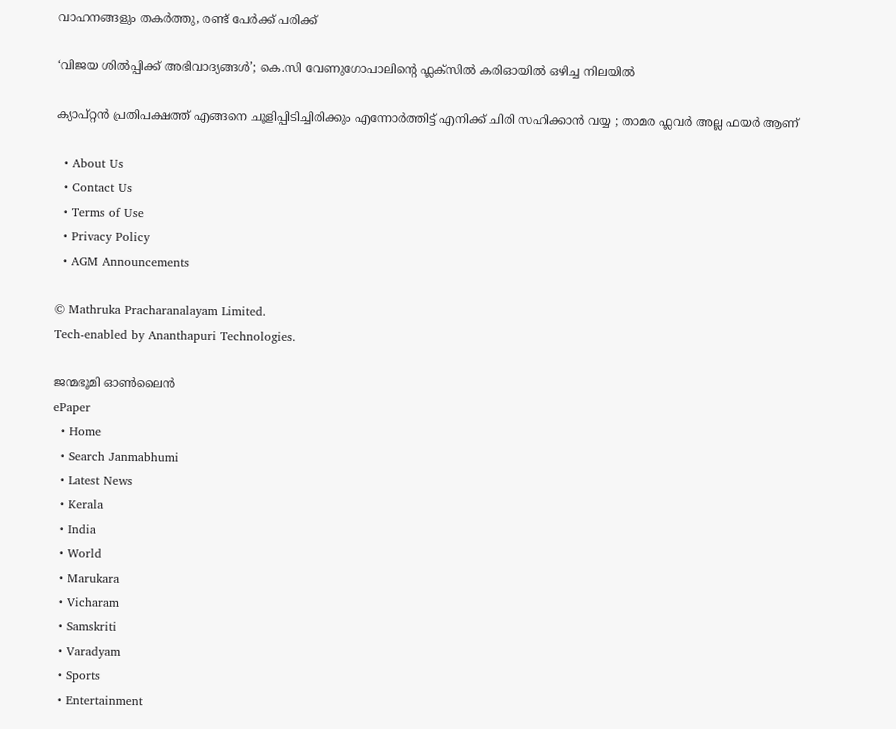വാഹനങ്ങളും തകര്‍ത്തു, രണ്ട് പേര്‍ക്ക് പരിക്ക്

‘വിജയ ശിൽപ്പിക്ക് അഭിവാദ്യങ്ങൾ’; കെ.സി വേണുഗോപാലിന്റെ ഫ്ലക്സിൽ കരിഓയിൽ ഒഴിച്ച നിലയിൽ

ക്യാപ്റ്റൻ പ്രതിപക്ഷത്ത് എങ്ങനെ ചൂളിപ്പിടിച്ചിരിക്കും എന്നോർത്തിട്ട് എനിക്ക് ചിരി സഹിക്കാൻ വയ്യ ; താമര ഫ്ലവർ അല്ല ഫയർ ആണ്

  • About Us
  • Contact Us
  • Terms of Use
  • Privacy Policy
  • AGM Announcements

© Mathruka Pracharanalayam Limited.
Tech-enabled by Ananthapuri Technologies.

ജന്മഭൂമി ഓണ്‍ലൈന്‍
ePaper
  • Home
  • Search Janmabhumi
  • Latest News
  • Kerala
  • India
  • World
  • Marukara
  • Vicharam
  • Samskriti
  • Varadyam
  • Sports
  • Entertainment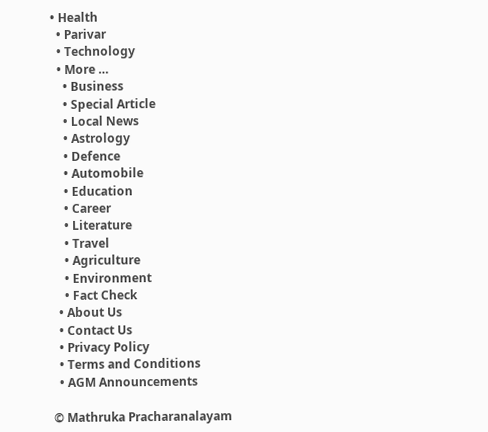• Health
  • Parivar
  • Technology
  • More …
    • Business
    • Special Article
    • Local News
    • Astrology
    • Defence
    • Automobile
    • Education
    • Career
    • Literature
    • Travel
    • Agriculture
    • Environment
    • Fact Check
  • About Us
  • Contact Us
  • Privacy Policy
  • Terms and Conditions
  • AGM Announcements

© Mathruka Pracharanalayam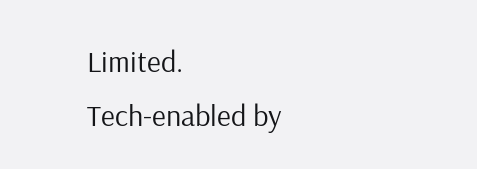Limited.
Tech-enabled by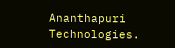Ananthapuri Technologies.